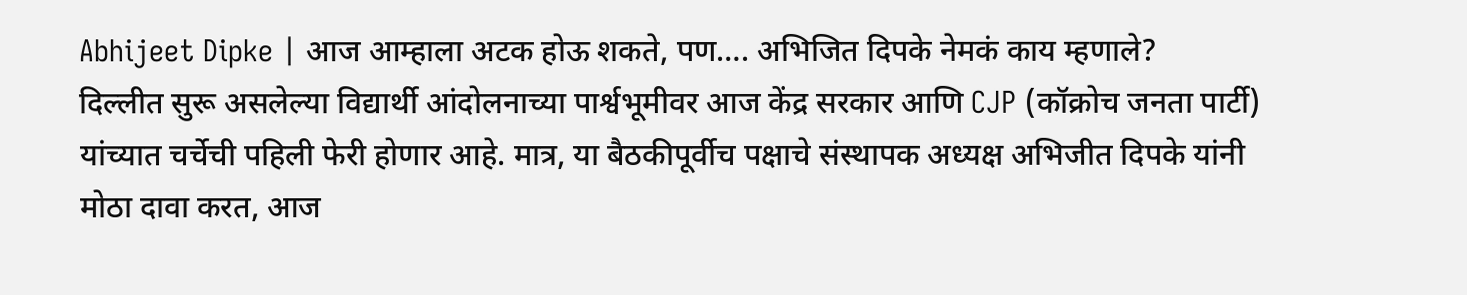Abhijeet Dipke | आज आम्हाला अटक होऊ शकते, पण…. अभिजित दिपके नेमकं काय म्हणाले?
दिल्लीत सुरू असलेल्या विद्यार्थी आंदोलनाच्या पार्श्वभूमीवर आज केंद्र सरकार आणि CJP (कॉक्रोच जनता पार्टी) यांच्यात चर्चेची पहिली फेरी होणार आहे. मात्र, या बैठकीपूर्वीच पक्षाचे संस्थापक अध्यक्ष अभिजीत दिपके यांनी मोठा दावा करत, आज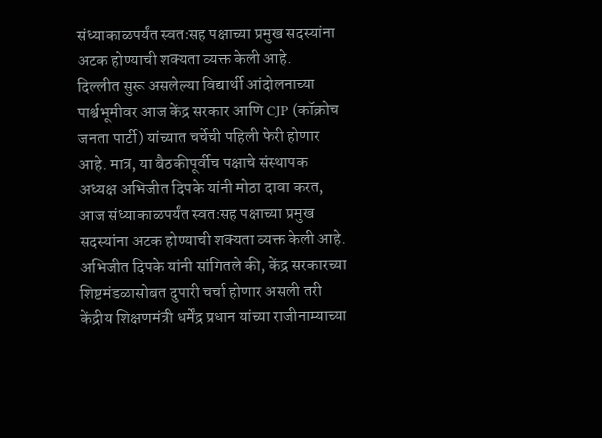संध्याकाळपर्यंत स्वतःसह पक्षाच्या प्रमुख सदस्यांना अटक होण्याची शक्यता व्यक्त केली आहे.
दिल्लीत सुरू असलेल्या विद्यार्थी आंदोलनाच्या पार्श्वभूमीवर आज केंद्र सरकार आणि CJP (कॉक्रोच जनता पार्टी) यांच्यात चर्चेची पहिली फेरी होणार आहे. मात्र, या बैठकीपूर्वीच पक्षाचे संस्थापक अध्यक्ष अभिजीत दिपके यांनी मोठा दावा करत, आज संध्याकाळपर्यंत स्वतःसह पक्षाच्या प्रमुख सदस्यांना अटक होण्याची शक्यता व्यक्त केली आहे.
अभिजीत दिपके यांनी सांगितले की, केंद्र सरकारच्या शिष्टमंडळासोबत दुपारी चर्चा होणार असली तरी केंद्रीय शिक्षणमंत्री धर्मेंद्र प्रधान यांच्या राजीनाम्याच्या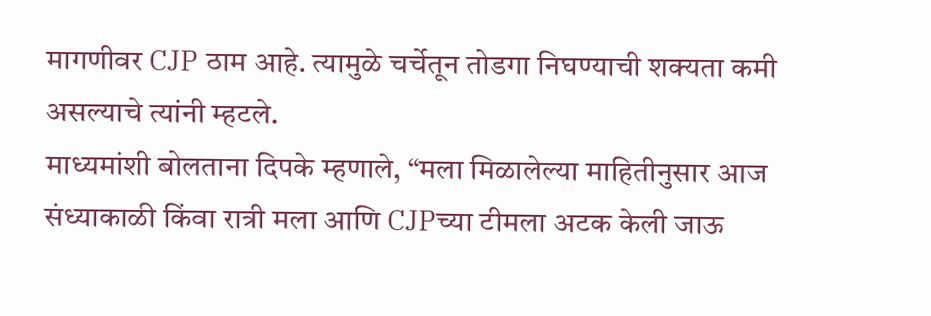मागणीवर CJP ठाम आहे. त्यामुळे चर्चेतून तोडगा निघण्याची शक्यता कमी असल्याचे त्यांनी म्हटले.
माध्यमांशी बोलताना दिपके म्हणाले, “मला मिळालेल्या माहितीनुसार आज संध्याकाळी किंवा रात्री मला आणि CJPच्या टीमला अटक केली जाऊ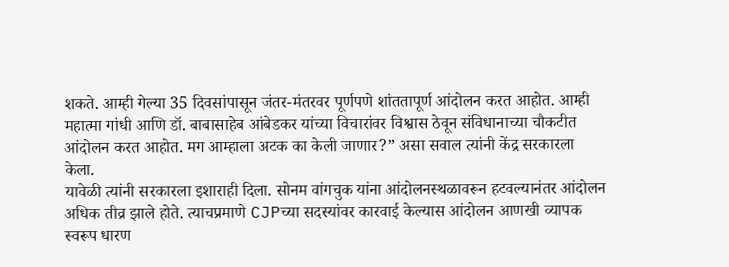शकते. आम्ही गेल्या 35 दिवसांपासून जंतर-मंतरवर पूर्णपणे शांततापूर्ण आंदोलन करत आहोत. आम्ही महात्मा गांधी आणि डॉ. बाबासाहेब आंबेडकर यांच्या विचारांवर विश्वास ठेवून संविधानाच्या चौकटीत आंदोलन करत आहोत. मग आम्हाला अटक का केली जाणार?” असा सवाल त्यांनी केंद्र सरकारला केला.
यावेळी त्यांनी सरकारला इशाराही दिला. सोनम वांगचुक यांना आंदोलनस्थळावरून हटवल्यानंतर आंदोलन अधिक तीव्र झाले होते. त्याचप्रमाणे CJPच्या सदस्यांवर कारवाई केल्यास आंदोलन आणखी व्यापक स्वरूप धारण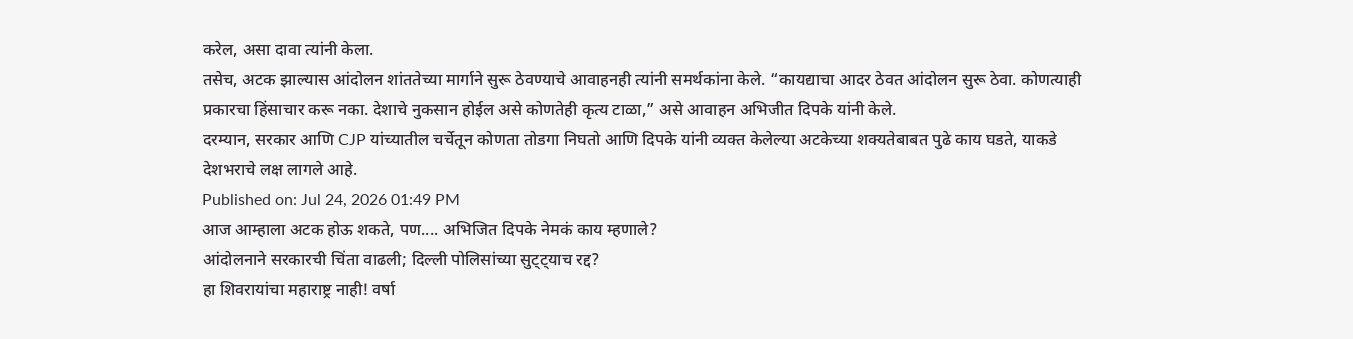करेल, असा दावा त्यांनी केला.
तसेच, अटक झाल्यास आंदोलन शांततेच्या मार्गाने सुरू ठेवण्याचे आवाहनही त्यांनी समर्थकांना केले. “कायद्याचा आदर ठेवत आंदोलन सुरू ठेवा. कोणत्याही प्रकारचा हिंसाचार करू नका. देशाचे नुकसान होईल असे कोणतेही कृत्य टाळा,” असे आवाहन अभिजीत दिपके यांनी केले.
दरम्यान, सरकार आणि CJP यांच्यातील चर्चेतून कोणता तोडगा निघतो आणि दिपके यांनी व्यक्त केलेल्या अटकेच्या शक्यतेबाबत पुढे काय घडते, याकडे देशभराचे लक्ष लागले आहे.
Published on: Jul 24, 2026 01:49 PM
आज आम्हाला अटक होऊ शकते, पण.... अभिजित दिपके नेमकं काय म्हणाले?
आंदोलनाने सरकारची चिंता वाढली; दिल्ली पोलिसांच्या सुट्ट्याच रद्द?
हा शिवरायांचा महाराष्ट्र नाही! वर्षा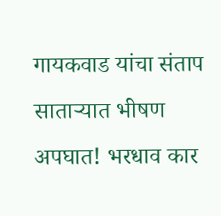गायकवाड यांचा संताप
साताऱ्यात भीषण अपघात! भरधाव कार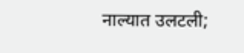नाल्यात उलटली;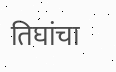तिघांचा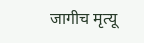जागीच मृत्यू